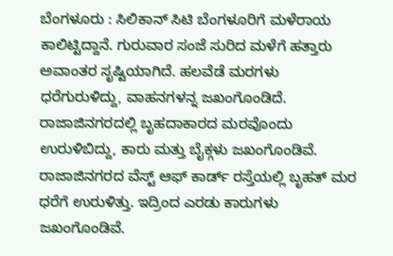ಬೆಂಗಳೂರು : ಸಿಲಿಕಾನ್ ಸಿಟಿ ಬೆಂಗಳೂರಿಗೆ ಮಳೆರಾಯ ಕಾಲಿಟ್ಟಿದ್ದಾನೆ. ಗುರುವಾರ ಸಂಜೆ ಸುರಿದ ಮಳೆಗೆ ಹತ್ತಾರು ಅವಾಂತರ ಸೃಷ್ಟಿಯಾಗಿದೆ. ಹಲವೆಡೆ ಮರಗಳು ಧರೆಗುರುಳಿದ್ದು, ವಾಹನಗಳನ್ನ ಜಖಂಗೊಂಡಿದೆ. ರಾಜಾಜಿನಗರದಲ್ಲಿ ಬೃಹದಾಕಾರದ ಮರವೊಂದು ಉರುಳಿಬಿದ್ದು, ಕಾರು ಮತ್ತು ಬೈಕ್ಗಳು ಜಖಂಗೊಂಡಿವೆ. ರಾಜಾಜಿನಗರದ ವೆಸ್ಟ್ ಆಫ್ ಕಾರ್ಡ್ ರಸ್ತೆಯಲ್ಲಿ ಬೃಹತ್ ಮರ ಧರೆಗೆ ಉರುಳಿತ್ತು. ಇದ್ರಿಂದ ಎರಡು ಕಾರುಗಳು ಜಖಂಗೊಂಡಿವೆ.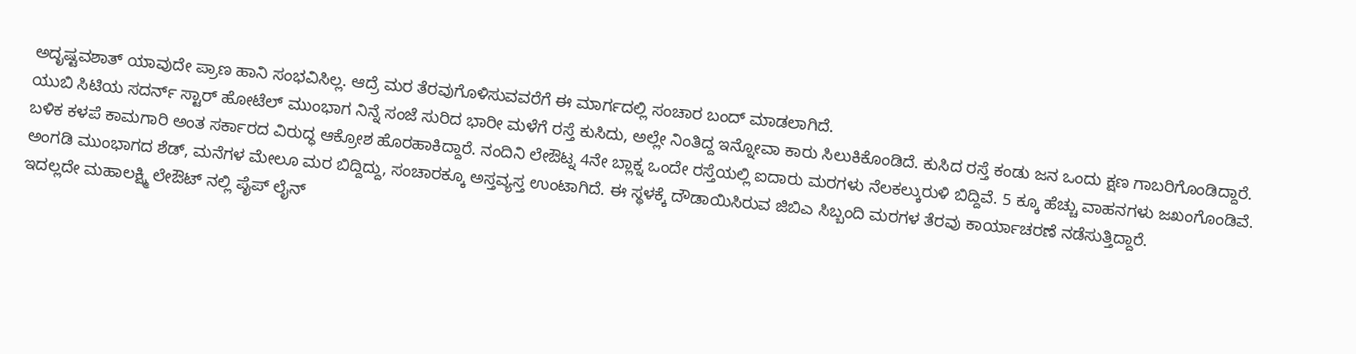ಅದೃಷ್ಟವಶಾತ್ ಯಾವುದೇ ಪ್ರಾಣ ಹಾನಿ ಸಂಭವಿಸಿಲ್ಲ. ಆದ್ರೆ ಮರ ತೆರವುಗೊಳಿಸುವವರೆಗೆ ಈ ಮಾರ್ಗದಲ್ಲಿ ಸಂಚಾರ ಬಂದ್ ಮಾಡಲಾಗಿದೆ.
ಯುಬಿ ಸಿಟಿಯ ಸದರ್ನ್ ಸ್ಟಾರ್ ಹೋಟೆಲ್ ಮುಂಭಾಗ ನಿನ್ನೆ ಸಂಜೆ ಸುರಿದ ಭಾರೀ ಮಳೆಗೆ ರಸ್ತೆ ಕುಸಿದು, ಅಲ್ಲೇ ನಿಂತಿದ್ದ ಇನ್ನೋವಾ ಕಾರು ಸಿಲುಕಿಕೊಂಡಿದೆ. ಕುಸಿದ ರಸ್ತೆ ಕಂಡು ಜನ ಒಂದು ಕ್ಷಣ ಗಾಬರಿಗೊಂಡಿದ್ದಾರೆ. ಬಳಿಕ ಕಳಪೆ ಕಾಮಗಾರಿ ಅಂತ ಸರ್ಕಾರದ ವಿರುದ್ಧ ಆಕ್ರೋಶ ಹೊರಹಾಕಿದ್ದಾರೆ. ನಂದಿನಿ ಲೇಔಟ್ನ 4ನೇ ಬ್ಲಾಕ್ನ ಒಂದೇ ರಸ್ತೆಯಲ್ಲಿ ಐದಾರು ಮರಗಳು ನೆಲಕಲ್ಕುರುಳಿ ಬಿದ್ದಿವೆ. 5 ಕ್ಕೂ ಹೆಚ್ಚು ವಾಹನಗಳು ಜಖಂಗೊಂಡಿವೆ. ಅಂಗಡಿ ಮುಂಭಾಗದ ಶೆಡ್, ಮನೆಗಳ ಮೇಲೂ ಮರ ಬಿದ್ದಿದ್ದು, ಸಂಚಾರಕ್ಕೂ ಅಸ್ತವ್ಯಸ್ತ ಉಂಟಾಗಿದೆ. ಈ ಸ್ಥಳಕ್ಕೆ ದೌಡಾಯಿಸಿರುವ ಜಿಬಿಎ ಸಿಬ್ಬಂದಿ ಮರಗಳ ತೆರವು ಕಾರ್ಯಾಚರಣೆ ನಡೆಸುತ್ತಿದ್ದಾರೆ.
ಇದಲ್ಲದೇ ಮಹಾಲಕ್ಷ್ಮಿ ಲೇಔಟ್ ನಲ್ಲಿ ಪೈಪ್ ಲೈನ್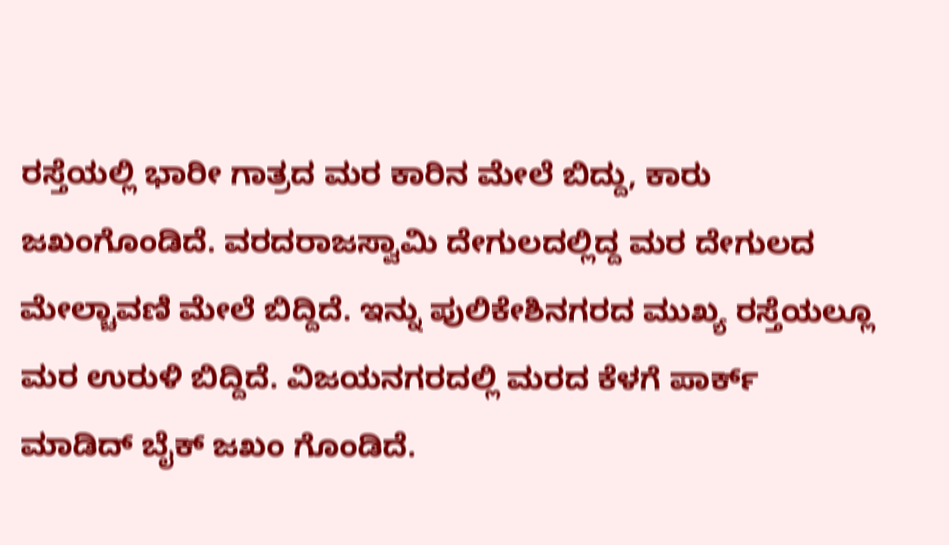ರಸ್ತೆಯಲ್ಲಿ ಭಾರೀ ಗಾತ್ರದ ಮರ ಕಾರಿನ ಮೇಲೆ ಬಿದ್ದು, ಕಾರು ಜಖಂಗೊಂಡಿದೆ. ವರದರಾಜಸ್ವಾಮಿ ದೇಗುಲದಲ್ಲಿದ್ದ ಮರ ದೇಗುಲದ ಮೇಲ್ಚಾವಣಿ ಮೇಲೆ ಬಿದ್ದಿದೆ. ಇನ್ನು ಪುಲಿಕೇಶಿನಗರದ ಮುಖ್ಯ ರಸ್ತೆಯಲ್ಲೂ ಮರ ಉರುಳಿ ಬಿದ್ದಿದೆ. ವಿಜಯನಗರದಲ್ಲಿ ಮರದ ಕೆಳಗೆ ಪಾರ್ಕ್ ಮಾಡಿದ್ ಬೈಕ್ ಜಖಂ ಗೊಂಡಿದೆ.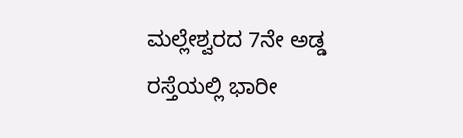ಮಲ್ಲೇಶ್ವರದ 7ನೇ ಅಡ್ಡ ರಸ್ತೆಯಲ್ಲಿ ಭಾರೀ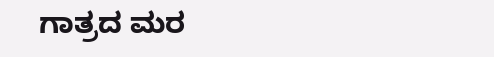ಗಾತ್ರದ ಮರ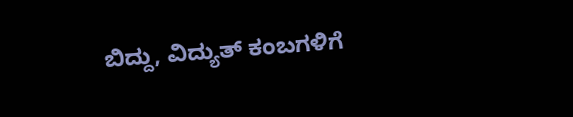ಬಿದ್ದು, ವಿದ್ಯುತ್ ಕಂಬಗಳಿಗೆ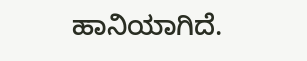ಹಾನಿಯಾಗಿದೆ.